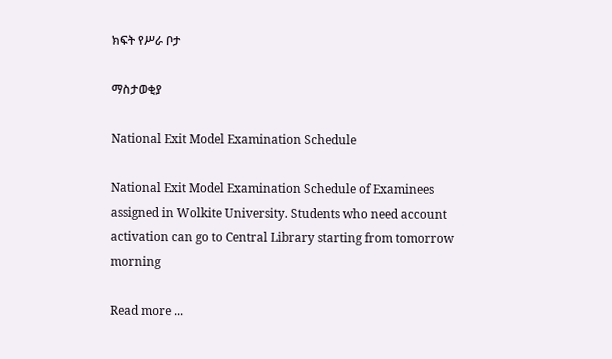ክፍት የሥራ ቦታ

ማስታወቂያ

National Exit Model Examination Schedule

National Exit Model Examination Schedule of Examinees assigned in Wolkite University. Students who need account activation can go to Central Library starting from tomorrow  morning

Read more ...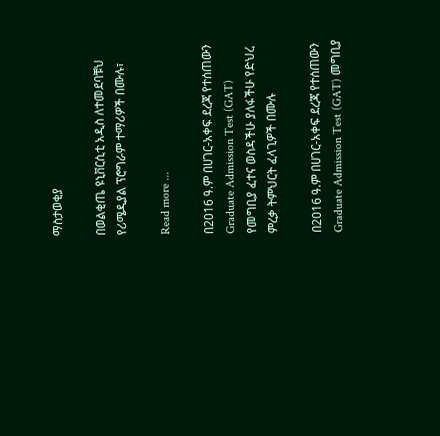ማስታወቂያ

በወልቂጤ ዩኒቨርሲቲ አዲስ ለተመደባቹህ የሪሜዲያል ፕሮግራም ተማሪዎች በሙሉ፣

Read more ...

በ2016 ዓ.ም በሀገር-አቀፍ ደረጃ የተሰጠውን Graduate Admission Test (GAT) የመግቢያ ፈተና ወስዳችሁ ያለፋችሁ የድህረ ምረቃ ትምህርት ፈላጊዎች በሙሉ

በ2016 ዓ.ም በሀገር-አቀፍ ደረጃ የተሰጠውን Graduate Admission Test (GAT) መግቢያ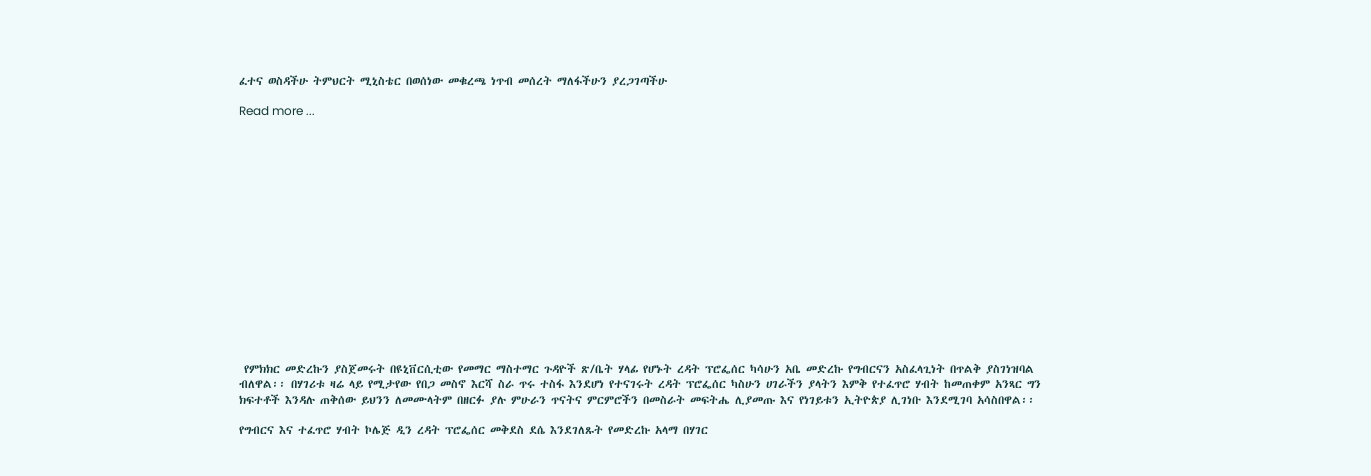ፈተና ወስዳችሁ ትምህርት ሚኒስቴር በወሰነው መቁረጫ ነጥብ መሰረት ማለፋችሁን ያረጋገጣችሁ

Read more ...
















 የምክክር መድረኩን ያስጀመሩት በዩኒቨርሲቲው የመማር ማስተማር ጉዳዮች ጽ/ቤት ሃላፊ የሆኑት ረዳት ፕሮፌሰር ካሳሁን አቤ መድረኩ የግብርናን አስፈላጊነት በጥልቅ ያስገነዝባል ብለዋል፡፡ በሃገሪቱ ዛሬ ላይ የሚታየው የበጋ መስኖ እርሻ ስራ ጥሩ ተስፋ እንደሆነ የተናገሩት ረዳት ፕሮፌሰር ካስሁን ሀገራችን ያላትን እምቅ የተፈጥሮ ሃብት ከመጠቀም አንጻር ግን ክፍተቶች እንዳሉ ጠቅሰው ይህንን ለመሙላትም በዘርፉ ያሉ ምሁራን ጥናትና ምርምሮችን በመስራት መፍትሔ ሊያመጡ እና የነገይቱን ኢትዮጵያ ሊገነቡ እንደሚገባ አሳስበዋል፡፡

የግብርና እና ተፈጥሮ ሃብት ኮሌጅ ዲን ረዳት ፕሮፌሰር መቅደስ ደሴ እንደገለጹት የመድረኩ አላማ በሃገር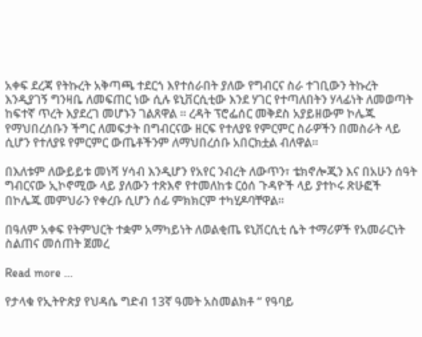አቀፍ ደረጃ የትኩረት አቅጣጫ ተደርጎ እየተሰራበት ያለው የግብርና ስራ ተገቢውን ትኩረት እንዲያገኝ ግንዛቤ ለመፍጠር ነው ሲሉ ዩኒቨርሲቲው እንደ ሃገር የተጣለበትን ሃላፊነት ለመወጣት ከፍተኛ ጥረት እያደረገ መሆኑን ገልጸዋል ፡፡ ረዳት ፕሮፌሰር መቅደስ አያይዘውም ኮሌጁ የማህበረሰቡን ችግር ለመፍታት በግብርናው ዘርፍ የተለያዩ የምርምር ስራዎችን በመስራት ላይ ሲሆን የተለያዩ የምርምር ውጤቶችንም ለማህበረሰቡ አበርክቷል ብለዋል፡፡

በእለቱም ለውይይቱ መነሻ ሃሳብ እንዲሆን የአየር ንብረት ለውጥን፣ ቴክኖሎጂን እና በአሁን ሰዓት ግብርናው ኢኮኖሚው ላይ ያለውን ተጽእኖ የተመለከቱ ርዕሰ ጉዳዮች ላይ ያተኮሩ ጽሁፎች በኮሌጁ መምህራን የቀረቡ ሲሆን ሰፊ ምክክርም ተካሂዶባቸዋል፡፡

በዓለም አቀፍ የትምህርት ተቋም አማካይነት ለወልቂጤ ዩኒቨርሲቲ ሴት ተማሪዎች የአመራርነት ስልጠና መሰጠት ጀመረ

Read more ...

የታላቁ የኢትዮጵያ የህዳሴ ግድብ 13ኛ ዓመት አስመልክቶ “ የዓባይ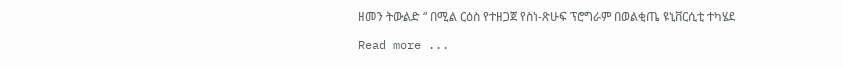ዘመን ትውልድ “ በሚል ርዕስ የተዘጋጀ የስነ-ጽሁፍ ፕሮግራም በወልቂጤ ዩኒቨርሲቲ ተካሄደ

Read more ...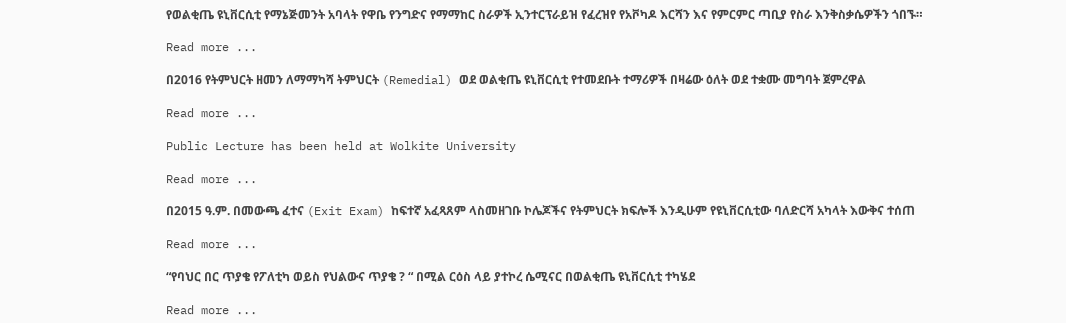የወልቂጤ ዩኒቨርሲቲ የማኔጅመንት አባላት የዋቤ የንግድና የማማከር ስራዎች ኢንተርፕራይዝ የፈረዝየ የአቮካዶ እርሻን እና የምርምር ጣቢያ የስራ እንቅስቃሴዎችን ጎበኙ።

Read more ...

በ2016 የትምህርት ዘመን ለማማካሻ ትምህርት (Remedial) ወደ ወልቂጤ ዩኒቨርሲቲ የተመደቡት ተማሪዎች በዛሬው ዕለት ወደ ተቋሙ መግባት ጀምረዋል

Read more ...

Public Lecture has been held at Wolkite University

Read more ...

በ2015 ዓ.ም. በመውጫ ፈተና (Exit Exam) ከፍተኛ አፈጻጸም ላስመዘገቡ ኮሌጆችና የትምህርት ክፍሎች እንዲሁም የዩኒቨርሲቲው ባለድርሻ አካላት እውቅና ተሰጠ

Read more ...

“የባህር በር ጥያቄ የፖለቲካ ወይስ የህልውና ጥያቄ ? “ በሚል ርዕስ ላይ ያተኮረ ሴሚናር በወልቂጤ ዩኒቨርሲቲ ተካሄደ

Read more ...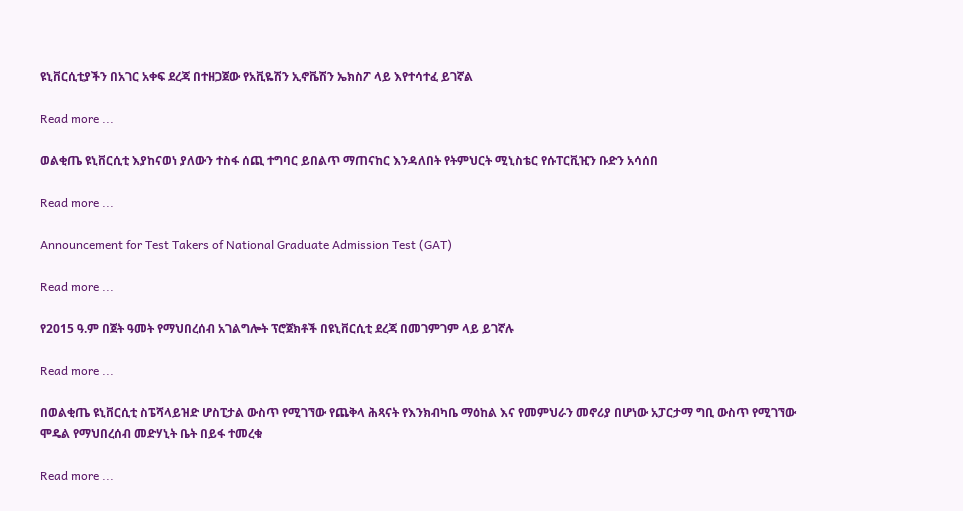ዩኒቨርሲቲያችን በአገር አቀፍ ደረጃ በተዘጋጀው የአቪዬሽን ኢኖቬሽን ኤክስፖ ላይ እየተሳተፈ ይገኛል

Read more ...

ወልቂጤ ዩኒቨርሲቲ እያከናወነ ያለውን ተስፋ ሰጪ ተግባር ይበልጥ ማጠናከር እንዳለበት የትምህርት ሚኒስቴር የሱፐርቪዢን ቡድን አሳሰበ

Read more ...

Announcement for Test Takers of National Graduate Admission Test (GAT)

Read more ...

የ2015 ዓ.ም በጀት ዓመት የማህበረሰብ አገልግሎት ፕሮጀክቶች በዩኒቨርሲቲ ደረጃ በመገምገም ላይ ይገኛሉ

Read more ...

በወልቂጤ ዩኒቨርሲቲ ስፔሻላይዝድ ሆስፒታል ውስጥ የሚገኘው የጨቅላ ሕጻናት የእንክብካቤ ማዕከል እና የመምህራን መኖሪያ በሆነው አፓርታማ ግቢ ውስጥ የሚገኘው ሞዴል የማህበረሰብ መድሃኒት ቤት በይፋ ተመረቁ

Read more ...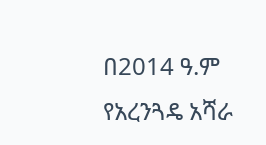በ2014 ዓ.ም የአረንጓዴ አሻራ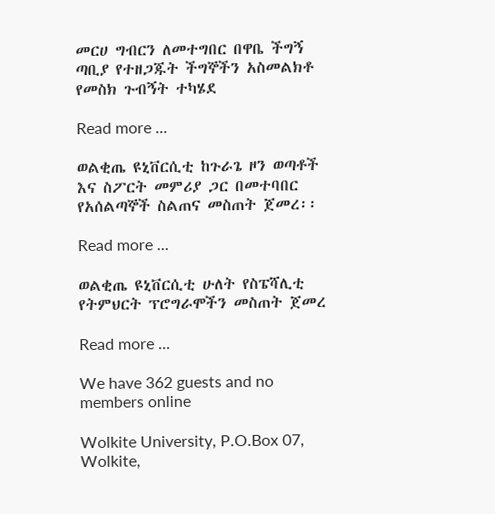መርሀ ግብርን ለመተግበር በዋቤ ችግኝ ጣቢያ የተዘጋጁት ችግኞችን አስመልክቶ የመስክ ጉብኝት ተካሄደ

Read more ...

ወልቂጤ ዩኒቨርሲቲ ከጉራጌ ዞን ወጣቶች እና ስፖርት መምሪያ ጋር በመተባበር የአሰልጣኞች ስልጠና መስጠት ጀመረ፡፡

Read more ...

ወልቂጤ ዩኒቨርሲቲ ሁለት የስፔሻሊቲ የትምህርት ፕሮግራሞችን መስጠት ጀመረ

Read more ...

We have 362 guests and no members online

Wolkite University, P.O.Box 07, Wolkite,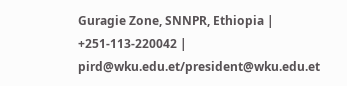Guragie Zone, SNNPR, Ethiopia | +251-113-220042 | pird@wku.edu.et/president@wku.edu.et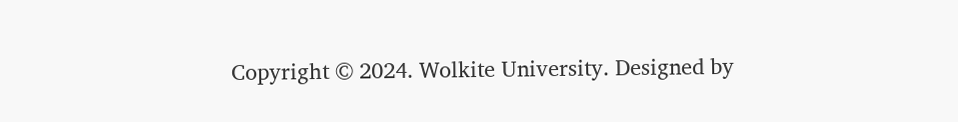Copyright © 2024. Wolkite University. Designed by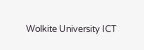Wolkite University ICT